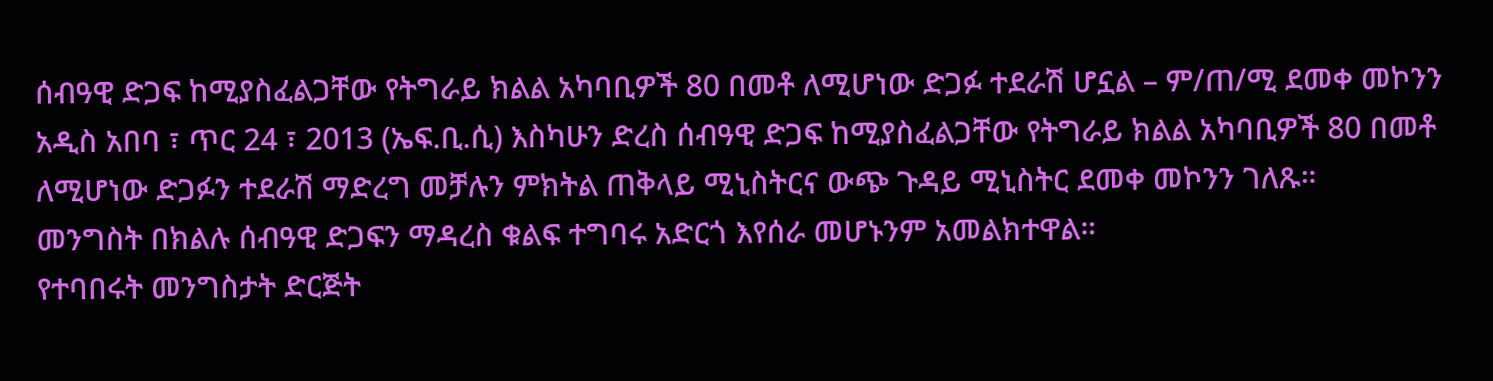ሰብዓዊ ድጋፍ ከሚያስፈልጋቸው የትግራይ ክልል አካባቢዎች 80 በመቶ ለሚሆነው ድጋፉ ተደራሽ ሆኗል – ም/ጠ/ሚ ደመቀ መኮንን
አዲስ አበባ ፣ ጥር 24 ፣ 2013 (ኤፍ.ቢ.ሲ) እስካሁን ድረስ ሰብዓዊ ድጋፍ ከሚያስፈልጋቸው የትግራይ ክልል አካባቢዎች 80 በመቶ ለሚሆነው ድጋፉን ተደራሽ ማድረግ መቻሉን ምክትል ጠቅላይ ሚኒስትርና ውጭ ጉዳይ ሚኒስትር ደመቀ መኮንን ገለጹ።
መንግስት በክልሉ ሰብዓዊ ድጋፍን ማዳረስ ቁልፍ ተግባሩ አድርጎ እየሰራ መሆኑንም አመልክተዋል።
የተባበሩት መንግስታት ድርጅት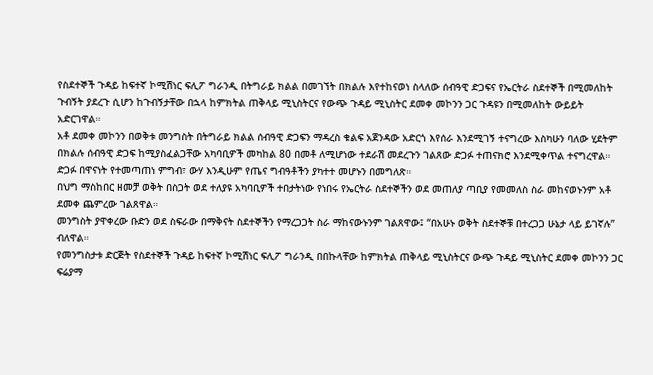የስደተኞች ጉዳይ ከፍተኛ ኮሚሽነር ፍሊፖ ግራንዲ በትግራይ ክልል በመገኘት በክልሉ እየተከናወነ ስላለው ሰብዓዊ ድጋፍና የኤርትራ ስደተኞች በሚመለከት ጉብኝት ያደረጉ ሲሆን ከጉብኝታቸው በኋላ ከምክትል ጠቅላይ ሚኒስትርና የውጭ ጉዳይ ሚኒስትር ደመቀ መኮንን ጋር ጉዳዩን በሚመለከት ውይይት አድርገዋል።
አቶ ደመቀ መኮንን በወቅቱ መንግስት በትግራይ ክልል ሰብዓዊ ድጋፍን ማዳረስ ቁልፍ አጀንዳው አድርጎ እየሰራ እንደሚገኝ ተናግረው እስካሁን ባለው ሂደትም በክልሉ ሰብዓዊ ድጋፍ ከሚያስፈልጋቸው አካባቢዎች መካከል 80 በመቶ ለሚሆነው ተደራሽ መደረጉን ገልጸው ድጋፉ ተጠናክሮ እንደሚቀጥል ተናግረዋል።
ድጋፉ በዋናነት የተመጣጠነ ምግብ፣ ውሃ እንዲሁም የጤና ግብዓቶችን ያካተተ መሆኑን በመግለጽ።
በህግ ማስከበር ዘመቻ ወቅት በስጋት ወደ ተለያዩ አካባቢዎች ተበታትነው የነበሩ የኤርትራ ስደተኞችን ወደ መጠለያ ጣቢያ የመመለስ ስራ መከናወኑንም አቶ ደመቀ ጨምረው ገልጸዋል።
መንግስት ያዋቀረው ቡድን ወደ ስፍራው በማቅናት ስደተኞችን የማረጋጋት ስራ ማከናውኑንም ገልጸዋው፤ “በአሁኑ ወቅት ስደተኞቹ በተረጋጋ ሁኔታ ላይ ይገኛሉ” ብለዋል።
የመንግስታቱ ድርጅት የስደተኞች ጉዳይ ከፍተኛ ኮሚሽነር ፍሊፖ ግራንዲ በበኩላቸው ከምክትል ጠቅላይ ሚኒስትርና ውጭ ጉዳይ ሚኒስትር ደመቀ መኮንን ጋር ፍሬያማ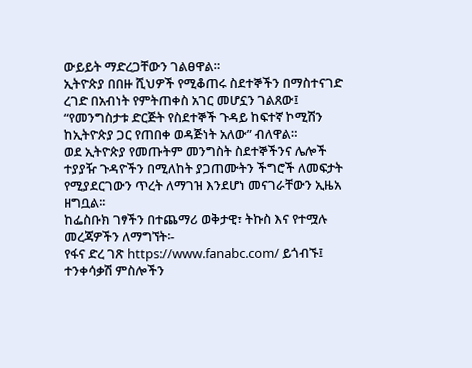ውይይት ማድረጋቸውን ገልፀዋል።
ኢትዮጵያ በበዙ ሺህዎች የሚቆጠሩ ስደተኞችን በማስተናገድ ረገድ በአብነት የምትጠቀስ አገር መሆኗን ገልጸው፤ “የመንግስታቱ ድርጅት የስደተኞች ጉዳይ ከፍተኛ ኮሚሽን ከኢትዮጵያ ጋር የጠበቀ ወዳጅነት አለው” ብለዋል።
ወደ ኢትዮጵያ የመጡትም መንግስት ስደተኞችንና ሌሎች ተያያዥ ጉዳዮችን በሚለከት ያጋጠሙትን ችግሮች ለመፍታት የሚያደርገውን ጥረት ለማገዝ እንደሆነ መናገራቸውን ኢዜአ ዘግቧል፡፡
ከፌስቡክ ገፃችን በተጨማሪ ወቅታዊ፣ ትኩስ እና የተሟሉ መረጃዎችን ለማግኘት፡-
የፋና ድረ ገጽ https://www.fanabc.com/ ይጎብኙ፤
ተንቀሳቃሽ ምስሎችን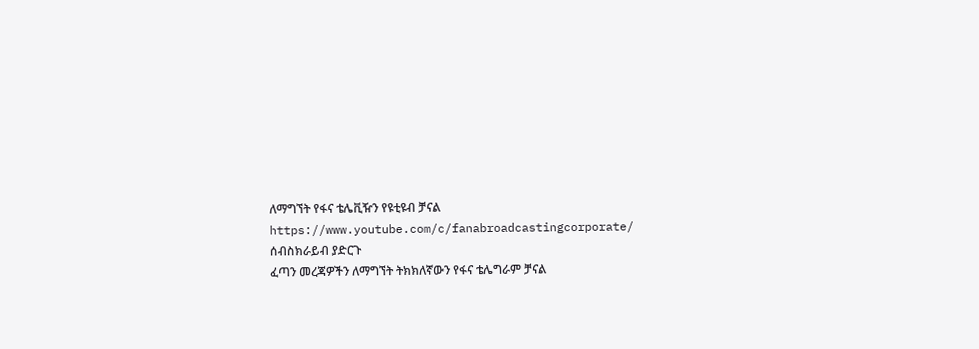ለማግኘት የፋና ቴሌቪዥን የዩቲዩብ ቻናል https://www.youtube.com/c/fanabroadcastingcorporate/ ሰብስክራይብ ያድርጉ
ፈጣን መረጃዎችን ለማግኘት ትክክለኛውን የፋና ቴሌግራም ቻናል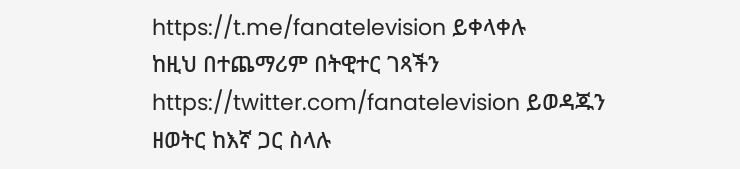https://t.me/fanatelevision ይቀላቀሉ
ከዚህ በተጨማሪም በትዊተር ገጻችን https://twitter.com/fanatelevision ይወዳጁን
ዘወትር ከእኛ ጋር ስላሉ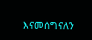እናመሰግናለን